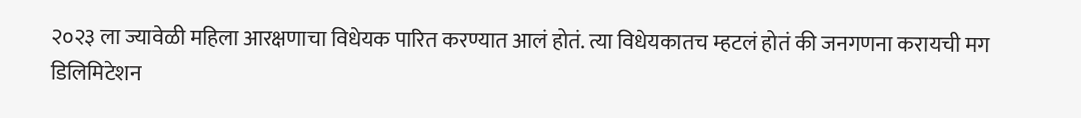२०२३ ला ज्यावेळी महिला आरक्षणाचा विधेयक पारित करण्यात आलं होतं. त्या विधेयकातच म्हटलं होतं की जनगणना करायची मग डिलिमिटेशन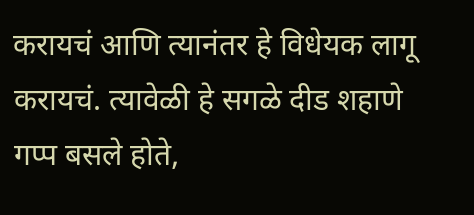करायचं आणि त्यानंतर हे विधेयक लागू करायचं. त्यावेळी हे सगळे दीड शहाणे गप्प बसले होते,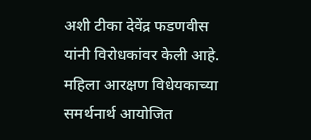अशी टीका देवेंद्र फडणवीस यांनी विरोधकांवर केली आहे. महिला आरक्षण विधेयकाच्या समर्थनार्थ आयोजित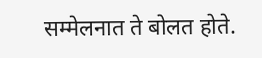सम्मेलनात ते बोलत होते.